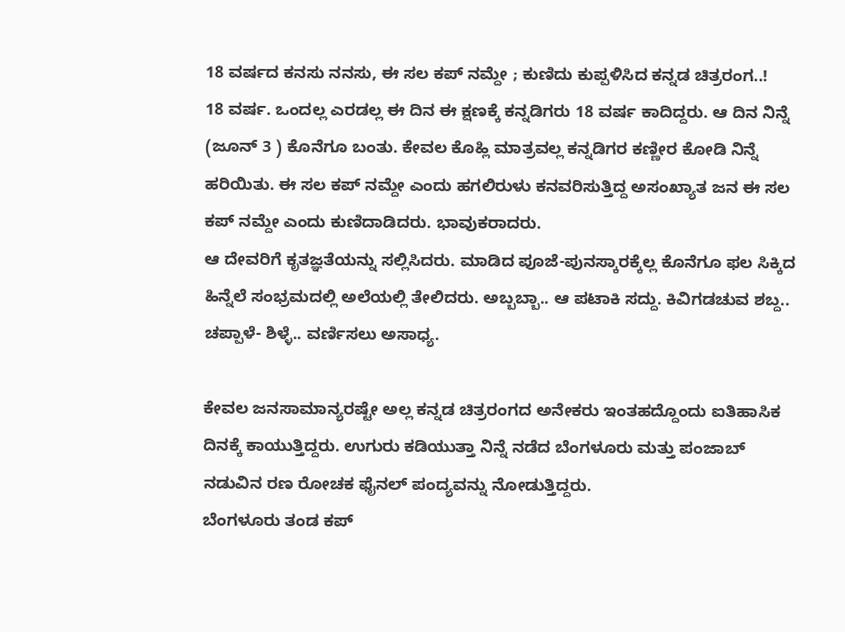18 ವರ್ಷದ ಕನಸು ನನಸು, ಈ ಸಲ ಕಪ್ ನಮ್ದೇ ; ಕುಣಿದು ಕುಪ್ಪಳಿಸಿದ ಕನ್ನಡ ಚಿತ್ರರಂಗ..!
18 ವರ್ಷ. ಒಂದಲ್ಲ ಎರಡಲ್ಲ ಈ ದಿನ ಈ ಕ್ಷಣಕ್ಕೆ ಕನ್ನಡಿಗರು 18 ವರ್ಷ ಕಾದಿದ್ದರು. ಆ ದಿನ ನಿನ್ನೆ (ಜೂನ್ 3 ) ಕೊನೆಗೂ ಬಂತು. ಕೇವಲ ಕೊಹ್ಲಿ ಮಾತ್ರವಲ್ಲ ಕನ್ನಡಿಗರ ಕಣ್ಣೀರ ಕೋಡಿ ನಿನ್ನೆ ಹರಿಯಿತು. ಈ ಸಲ ಕಪ್ ನಮ್ದೇ ಎಂದು ಹಗಲಿರುಳು ಕನವರಿಸುತ್ತಿದ್ದ ಅಸಂಖ್ಯಾತ ಜನ ಈ ಸಲ ಕಪ್ ನಮ್ದೇ ಎಂದು ಕುಣಿದಾಡಿದರು. ಭಾವುಕರಾದರು.
ಆ ದೇವರಿಗೆ ಕೃತಜ್ಞತೆಯನ್ನು ಸಲ್ಲಿಸಿದರು. ಮಾಡಿದ ಪೂಜೆ-ಪುನಸ್ಕಾರಕ್ಕೆಲ್ಲ ಕೊನೆಗೂ ಫಲ ಸಿಕ್ಕಿದ ಹಿನ್ನೆಲೆ ಸಂಭ್ರಮದಲ್ಲಿ ಅಲೆಯಲ್ಲಿ ತೇಲಿದರು. ಅಬ್ಬಬ್ಬಾ.. ಆ ಪಟಾಕಿ ಸದ್ದು. ಕಿವಿಗಡಚುವ ಶಬ್ದ.. ಚಪ್ಪಾಳೆ- ಶಿಳ್ಳೆ.. ವರ್ಣಿಸಲು ಅಸಾಧ್ಯ.

ಕೇವಲ ಜನಸಾಮಾನ್ಯರಷ್ಟೇ ಅಲ್ಲ ಕನ್ನಡ ಚಿತ್ರರಂಗದ ಅನೇಕರು ಇಂತಹದ್ದೊಂದು ಐತಿಹಾಸಿಕ ದಿನಕ್ಕೆ ಕಾಯುತ್ತಿದ್ದರು. ಉಗುರು ಕಡಿಯುತ್ತಾ ನಿನ್ನೆ ನಡೆದ ಬೆಂಗಳೂರು ಮತ್ತು ಪಂಜಾಬ್ ನಡುವಿನ ರಣ ರೋಚಕ ಫೈನಲ್ ಪಂದ್ಯವನ್ನು ನೋಡುತ್ತಿದ್ದರು.
ಬೆಂಗಳೂರು ತಂಡ ಕಪ್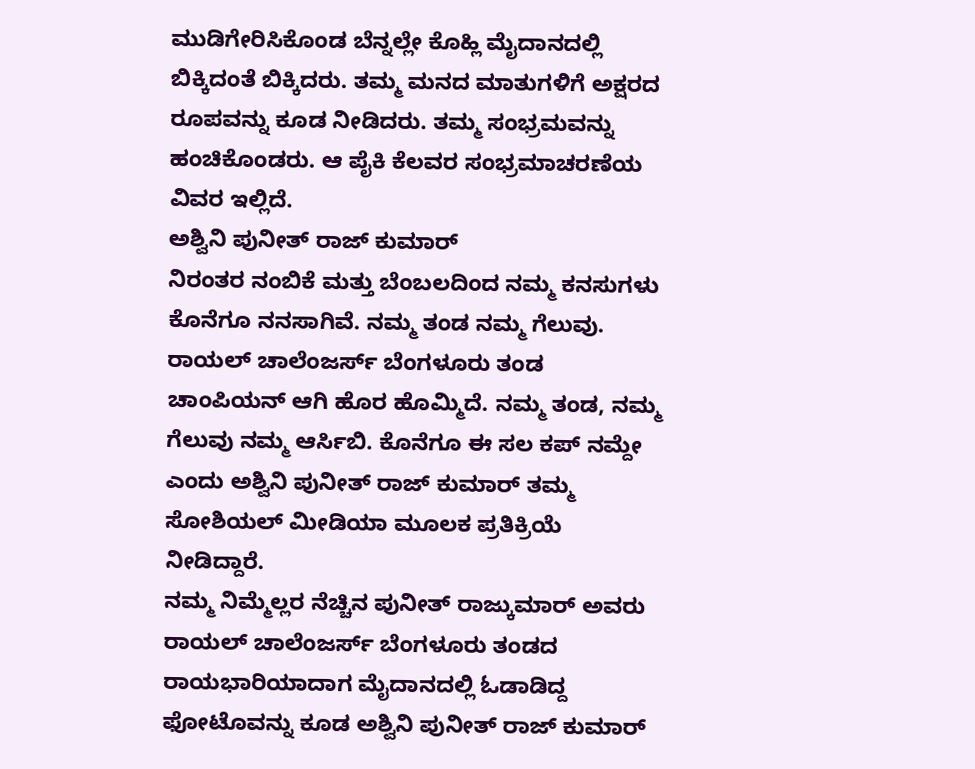ಮುಡಿಗೇರಿಸಿಕೊಂಡ ಬೆನ್ನಲ್ಲೇ ಕೊಹ್ಲಿ ಮೈದಾನದಲ್ಲಿ ಬಿಕ್ಕಿದಂತೆ ಬಿಕ್ಕಿದರು. ತಮ್ಮ ಮನದ ಮಾತುಗಳಿಗೆ ಅಕ್ಷರದ ರೂಪವನ್ನು ಕೂಡ ನೀಡಿದರು. ತಮ್ಮ ಸಂಭ್ರಮವನ್ನು ಹಂಚಿಕೊಂಡರು. ಆ ಪೈಕಿ ಕೆಲವರ ಸಂಭ್ರಮಾಚರಣೆಯ ವಿವರ ಇಲ್ಲಿದೆ.
ಅಶ್ವಿನಿ ಪುನೀತ್ ರಾಜ್ ಕುಮಾರ್
ನಿರಂತರ ನಂಬಿಕೆ ಮತ್ತು ಬೆಂಬಲದಿಂದ ನಮ್ಮ ಕನಸುಗಳು ಕೊನೆಗೂ ನನಸಾಗಿವೆ. ನಮ್ಮ ತಂಡ ನಮ್ಮ ಗೆಲುವು. ರಾಯಲ್ ಚಾಲೆಂಜರ್ಸ್ ಬೆಂಗಳೂರು ತಂಡ ಚಾಂಪಿಯನ್ ಆಗಿ ಹೊರ ಹೊಮ್ಮಿದೆ. ನಮ್ಮ ತಂಡ, ನಮ್ಮ ಗೆಲುವು ನಮ್ಮ ಆರ್ಸಿಬಿ. ಕೊನೆಗೂ ಈ ಸಲ ಕಪ್ ನಮ್ದೇ ಎಂದು ಅಶ್ವಿನಿ ಪುನೀತ್ ರಾಜ್ ಕುಮಾರ್ ತಮ್ಮ ಸೋಶಿಯಲ್ ಮೀಡಿಯಾ ಮೂಲಕ ಪ್ರತಿಕ್ರಿಯೆ ನೀಡಿದ್ದಾರೆ.
ನಮ್ಮ ನಿಮ್ಮೆಲ್ಲರ ನೆಚ್ಚಿನ ಪುನೀತ್ ರಾಜ್ಕುಮಾರ್ ಅವರು ರಾಯಲ್ ಚಾಲೆಂಜರ್ಸ್ ಬೆಂಗಳೂರು ತಂಡದ ರಾಯಭಾರಿಯಾದಾಗ ಮೈದಾನದಲ್ಲಿ ಓಡಾಡಿದ್ದ ಫೋಟೊವನ್ನು ಕೂಡ ಅಶ್ವಿನಿ ಪುನೀತ್ ರಾಜ್ ಕುಮಾರ್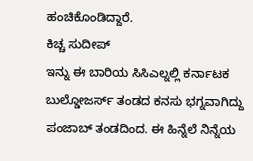ಹಂಚಿಕೊಂಡಿದ್ದಾರೆ.
ಕಿಚ್ಚ ಸುದೀಪ್
ಇನ್ನು ಈ ಬಾರಿಯ ಸಿಸಿಎಲ್ನಲ್ಲಿ ಕರ್ನಾಟಕ ಬುಲ್ಡೋಜರ್ಸ್ ತಂಡದ ಕನಸು ಭಗ್ನವಾಗಿದ್ದು ಪಂಜಾಬ್ ತಂಡದಿಂದ. ಈ ಹಿನ್ನೆಲೆ ನಿನ್ನೆಯ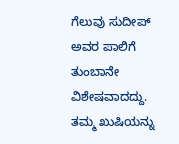ಗೆಲುವು ಸುದೀಪ್ ಅವರ ಪಾಲಿಗೆ ತುಂಬಾನೇ ವಿಶೇಷವಾದದ್ದು. ತಮ್ಮ ಖುಷಿಯನ್ನು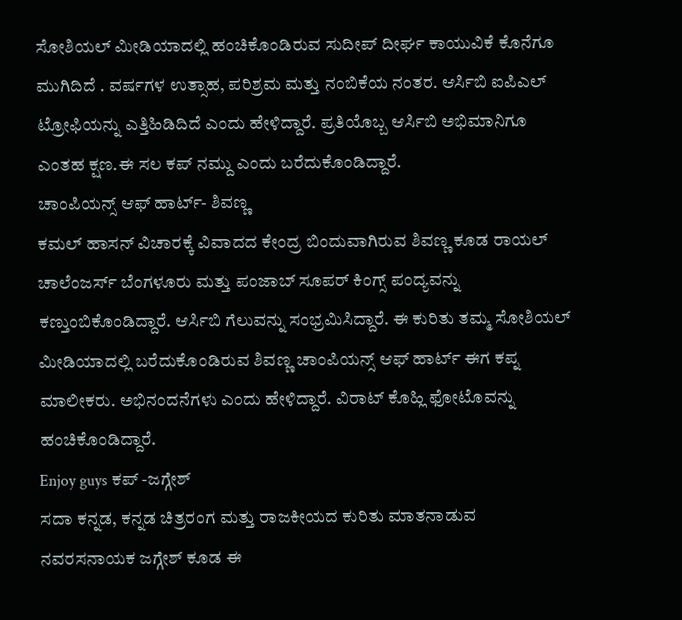ಸೋಶಿಯಲ್ ಮೀಡಿಯಾದಲ್ಲಿ ಹಂಚಿಕೊಂಡಿರುವ ಸುದೀಪ್ ದೀರ್ಘ ಕಾಯುವಿಕೆ ಕೊನೆಗೂ ಮುಗಿದಿದೆ . ವರ್ಷಗಳ ಉತ್ಸಾಹ, ಪರಿಶ್ರಮ ಮತ್ತು ನಂಬಿಕೆಯ ನಂತರ. ಆರ್ಸಿಬಿ ಐಪಿಎಲ್ ಟ್ರೋಫಿಯನ್ನು ಎತ್ತಿಹಿಡಿದಿದೆ ಎಂದು ಹೇಳಿದ್ದಾರೆ. ಪ್ರತಿಯೊಬ್ಬ ಆರ್ಸಿಬಿ ಅಭಿಮಾನಿಗೂ ಎಂತಹ ಕ್ಷಣ.ಈ ಸಲ ಕಪ್ ನಮ್ದು ಎಂದು ಬರೆದುಕೊಂಡಿದ್ದಾರೆ.
ಚಾಂಪಿಯನ್ಸ್ ಆಫ್ ಹಾರ್ಟ್- ಶಿವಣ್ಣ
ಕಮಲ್ ಹಾಸನ್ ವಿಚಾರಕ್ಕೆ ವಿವಾದದ ಕೇಂದ್ರ ಬಿಂದುವಾಗಿರುವ ಶಿವಣ್ಣ ಕೂಡ ರಾಯಲ್ ಚಾಲೆಂಜರ್ಸ್ ಬೆಂಗಳೂರು ಮತ್ತು ಪಂಜಾಬ್ ಸೂಪರ್ ಕಿಂಗ್ಸ್ ಪಂದ್ಯವನ್ನು ಕಣ್ತುಂಬಿಕೊಂಡಿದ್ದಾರೆ. ಆರ್ಸಿಬಿ ಗೆಲುವನ್ನು ಸಂಭ್ರಮಿಸಿದ್ದಾರೆ. ಈ ಕುರಿತು ತಮ್ಮ ಸೋಶಿಯಲ್ ಮೀಡಿಯಾದಲ್ಲಿ ಬರೆದುಕೊಂಡಿರುವ ಶಿವಣ್ಣ ಚಾಂಪಿಯನ್ಸ್ ಆಫ್ ಹಾರ್ಟ್ ಈಗ ಕಪ್ನ ಮಾಲೀಕರು. ಅಭಿನಂದನೆಗಳು ಎಂದು ಹೇಳಿದ್ದಾರೆ. ವಿರಾಟ್ ಕೊಹ್ಲಿ ಫೋಟೊವನ್ನು ಹಂಚಿಕೊಂಡಿದ್ದಾರೆ.
Enjoy guys ಕಪ್ -ಜಗ್ಗೇಶ್
ಸದಾ ಕನ್ನಡ, ಕನ್ನಡ ಚಿತ್ರರಂಗ ಮತ್ತು ರಾಜಕೀಯದ ಕುರಿತು ಮಾತನಾಡುವ ನವರಸನಾಯಕ ಜಗ್ಗೇಶ್ ಕೂಡ ಈ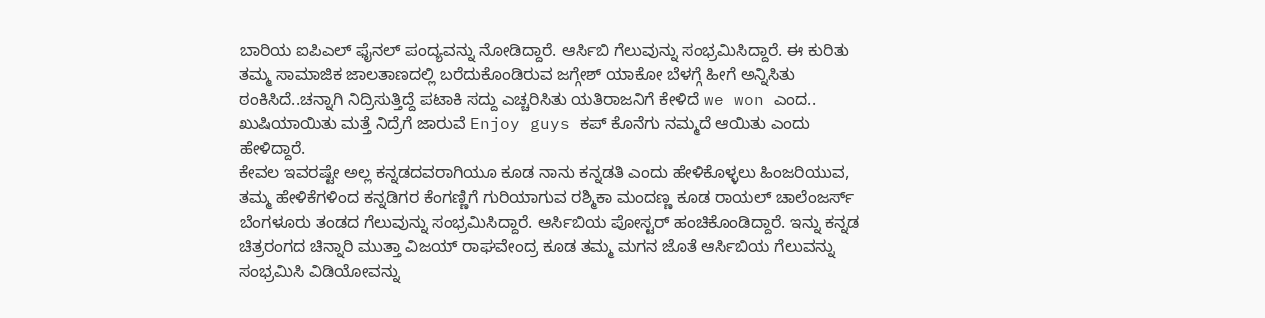ಬಾರಿಯ ಐಪಿಎಲ್ ಫೈನಲ್ ಪಂದ್ಯವನ್ನು ನೋಡಿದ್ದಾರೆ. ಆರ್ಸಿಬಿ ಗೆಲುವುನ್ನು ಸಂಭ್ರಮಿಸಿದ್ದಾರೆ. ಈ ಕುರಿತು ತಮ್ಮ ಸಾಮಾಜಿಕ ಜಾಲತಾಣದಲ್ಲಿ ಬರೆದುಕೊಂಡಿರುವ ಜಗ್ಗೇಶ್ ಯಾಕೋ ಬೆಳಗ್ಗೆ ಹೀಗೆ ಅನ್ನಿಸಿತು ಠಂಕಿಸಿದೆ..ಚನ್ನಾಗಿ ನಿದ್ರಿಸುತ್ತಿದ್ದೆ ಪಟಾಕಿ ಸದ್ದು ಎಚ್ಚರಿಸಿತು ಯತಿರಾಜನಿಗೆ ಕೇಳಿದೆ we won ಎಂದ.. ಖುಷಿಯಾಯಿತು ಮತ್ತೆ ನಿದ್ರೆಗೆ ಜಾರುವೆ Enjoy guys ಕಪ್ ಕೊನೆಗು ನಮ್ಮದೆ ಆಯಿತು ಎಂದು ಹೇಳಿದ್ದಾರೆ.
ಕೇವಲ ಇವರಷ್ಟೇ ಅಲ್ಲ ಕನ್ನಡದವರಾಗಿಯೂ ಕೂಡ ನಾನು ಕನ್ನಡತಿ ಎಂದು ಹೇಳಿಕೊಳ್ಳಲು ಹಿಂಜರಿಯುವ, ತಮ್ಮ ಹೇಳಿಕೆಗಳಿಂದ ಕನ್ನಡಿಗರ ಕೆಂಗಣ್ಣಿಗೆ ಗುರಿಯಾಗುವ ರಶ್ಮಿಕಾ ಮಂದಣ್ಣ ಕೂಡ ರಾಯಲ್ ಚಾಲೆಂಜರ್ಸ್ ಬೆಂಗಳೂರು ತಂಡದ ಗೆಲುವುನ್ನು ಸಂಭ್ರಮಿಸಿದ್ದಾರೆ. ಆರ್ಸಿಬಿಯ ಪೋಸ್ಟರ್ ಹಂಚಿಕೊಂಡಿದ್ದಾರೆ. ಇನ್ನು ಕನ್ನಡ ಚಿತ್ರರಂಗದ ಚಿನ್ನಾರಿ ಮುತ್ತಾ ವಿಜಯ್ ರಾಘವೇಂದ್ರ ಕೂಡ ತಮ್ಮ ಮಗನ ಜೊತೆ ಆರ್ಸಿಬಿಯ ಗೆಲುವನ್ನು ಸಂಭ್ರಮಿಸಿ ವಿಡಿಯೋವನ್ನು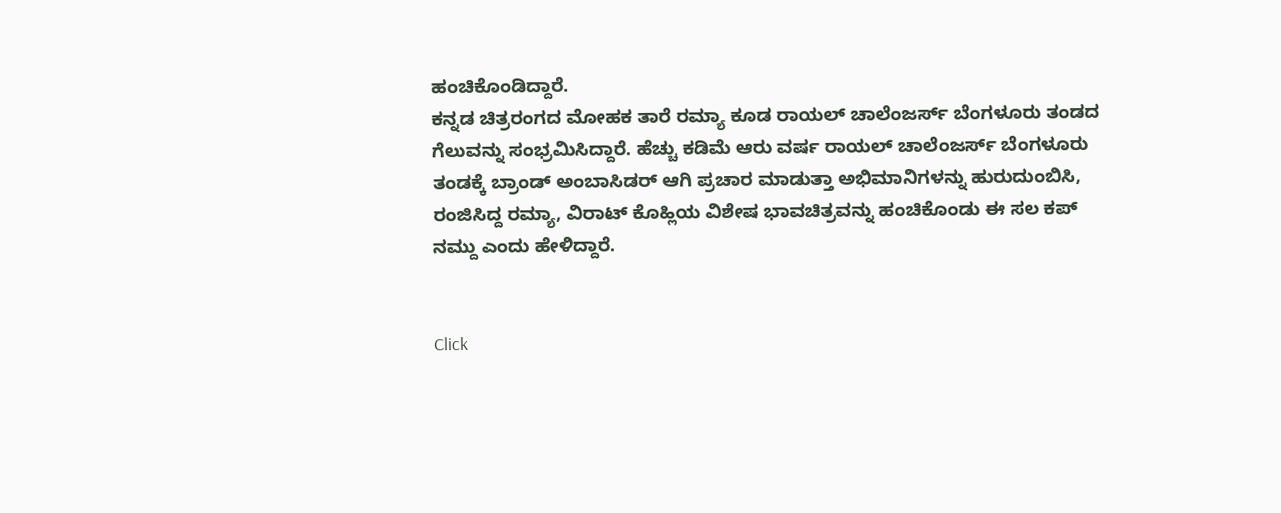ಹಂಚಿಕೊಂಡಿದ್ದಾರೆ.
ಕನ್ನಡ ಚಿತ್ರರಂಗದ ಮೋಹಕ ತಾರೆ ರಮ್ಯಾ ಕೂಡ ರಾಯಲ್ ಚಾಲೆಂಜರ್ಸ್ ಬೆಂಗಳೂರು ತಂಡದ ಗೆಲುವನ್ನು ಸಂಭ್ರಮಿಸಿದ್ದಾರೆ. ಹೆಚ್ಚು ಕಡಿಮೆ ಆರು ವರ್ಷ ರಾಯಲ್ ಚಾಲೆಂಜರ್ಸ್ ಬೆಂಗಳೂರು ತಂಡಕ್ಕೆ ಬ್ರಾಂಡ್ ಅಂಬಾಸಿಡರ್ ಆಗಿ ಪ್ರಚಾರ ಮಾಡುತ್ತಾ ಅಭಿಮಾನಿಗಳನ್ನು ಹುರುದುಂಬಿಸಿ, ರಂಜಿಸಿದ್ದ ರಮ್ಯಾ, ವಿರಾಟ್ ಕೊಹ್ಲಿಯ ವಿಶೇಷ ಭಾವಚಿತ್ರವನ್ನು ಹಂಚಿಕೊಂಡು ಈ ಸಲ ಕಪ್ ನಮ್ದು ಎಂದು ಹೇಳಿದ್ದಾರೆ.


Click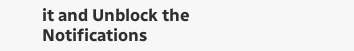it and Unblock the Notifications